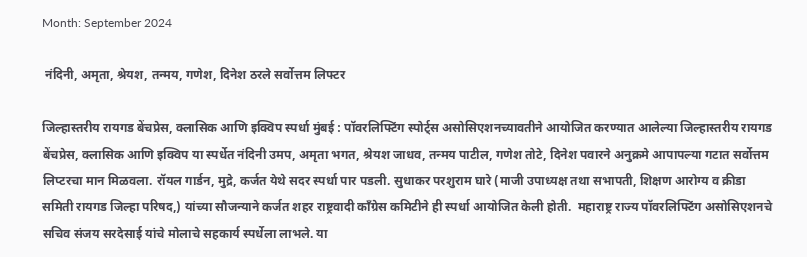Month: September 2024

 नंदिनी, अमृता, श्रेयश, तन्मय, गणेश, दिनेश ठरले सर्वोत्तम लिफ्टर

जिल्हास्तरीय रायगड बेंचप्रेस, क्लासिक आणि इक्विप स्पर्धा मुंबई : पॉवरलिफ्टिंग स्पोर्ट्स असोसिएशनच्यावतीने आयोजित करण्यात आलेल्या जिल्हास्तरीय रायगड बेंचप्रेस, क्लासिक आणि इक्विप या स्पर्धेत नंदिनी उमप, अमृता भगत, श्रेयश जाधव, तन्मय पाटील, गणेश तोटे, दिनेश पवारने अनुक्रमे आपापल्या गटात सर्वोत्तम लिप्टरचा मान मिळवला. रॉयल गार्डन, मुद्रे, कर्जत येथे सदर स्पर्धा पार पडली. सुधाकर परशुराम घारे (माजी उपाध्यक्ष तथा सभापती, शिक्षण आरोग्य व क्रीडा  समिती रायगड जिल्हा परिषद,) यांच्या सौजन्याने कर्जत शहर राष्ट्रवादी काँग्रेस कमिटीने ही स्पर्धा आयोजित केली होती.  महाराष्ट्र राज्य पॉवरलिफ्टिंग असोसिएशनचे सचिव संजय सरदेसाई यांचे मोलाचे सहकार्य स्पर्धेला लाभले. या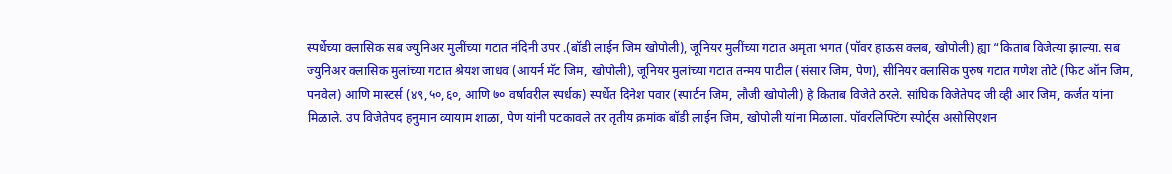स्पर्धेच्या क्लासिक सब ज्युनिअर मुलींच्या गटात नंदिनी उपर .(बॉडी लाईन जिम खोपोली), जूनियर मुलींच्या गटात अमृता भगत (पॉवर हाऊस क्लब, खोपोली) ह्या “किताब विजेत्या झाल्या. सब ज्युनिअर क्लासिक मुलांच्या गटात श्रेयश जाधव (आयर्न मॅट जिम, खोपोली), जूनियर मुलांच्या गटात तन्मय पाटील (संसार जिम, पेण), सीनियर क्लासिक पुरुष गटात गणेश तोटे (फिट ऑन जिम, पनवेल) आणि मास्टर्स (४९,५०,६०, आणि ७० वर्षावरील स्पर्धक) स्पर्धेत दिनेश पवार (स्पार्टन जिम, लौजी खोपोली) हे किताब विजेते ठरले. सांघिक विजेतेपद जी व्ही आर जिम, कर्जत यांना मिळाले. उप विजेतेपद हनुमान व्यायाम शाळा, पेण यांनी पटकावले तर तृतीय क्रमांक बॉडी लाईन जिम, खोपोली यांना मिळाला. पॉवरलिफ्टिंग स्पोर्ट्स असोसिएशन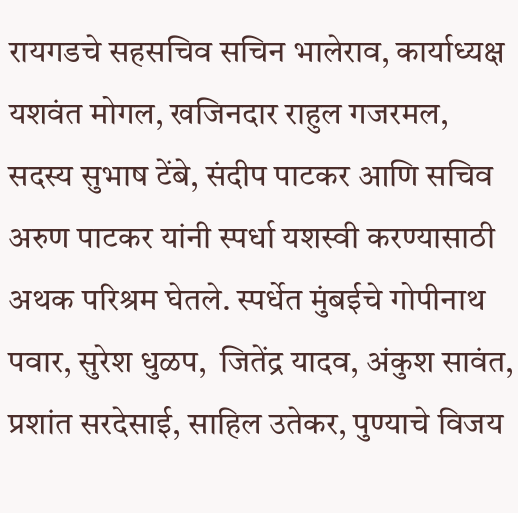रायगडचे सहसचिव सचिन भालेराव, कार्याध्यक्ष यशवंत मोगल, खजिनदार राहुल गजरमल, सदस्य सुभाष टेंबे, संदीप पाटकर आणि सचिव अरुण पाटकर यांनी स्पर्धा यशस्वी करण्यासाठी अथक परिश्रम घेतले. स्पर्धेत मुंबईचे गोपीनाथ पवार, सुरेश धुळप,  जितेंद्र यादव, अंकुश सावंत, प्रशांत सरदेसाई, साहिल उतेकर, पुण्याचे विजय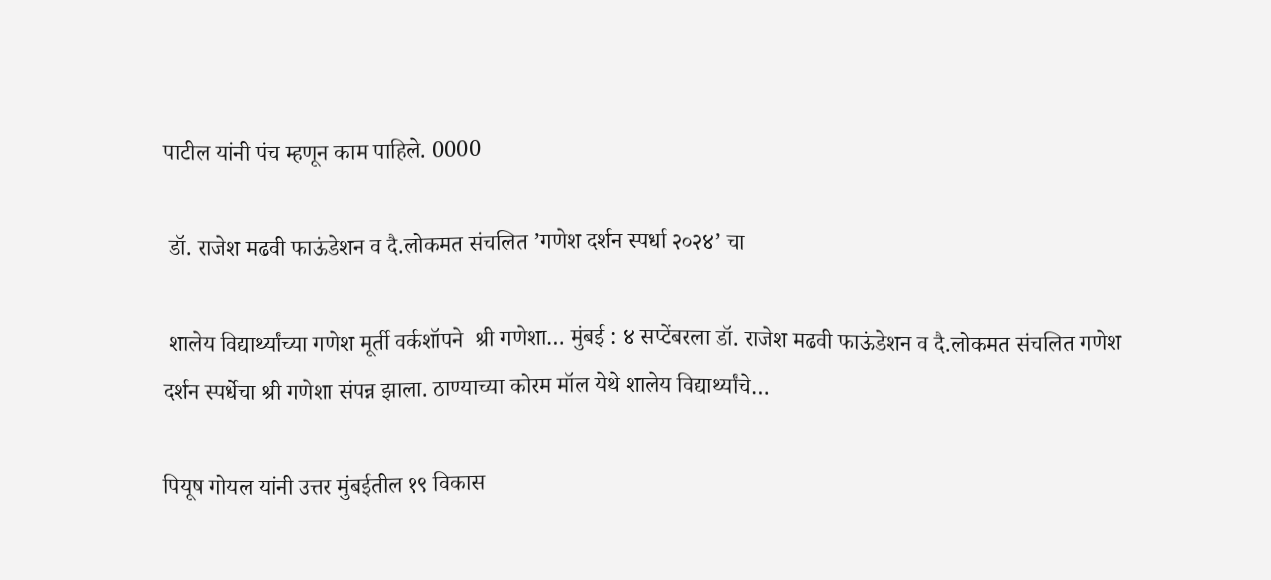पाटील यांनी पंच म्हणून काम पाहिले. 0000

 डॉ. राजेश मढवी फाऊंडेशन व दै.लोकमत संचलित ’गणेश दर्शन स्पर्धा २०२४’ चा

 शालेय विद्यार्थ्यांच्या गणेश मूर्ती वर्कशॉपने  श्री गणेशा… मुंबई : ४ सप्टेंबरला डॉ. राजेश मढवी फाऊंडेशन व दै.लोकमत संचलित गणेश दर्शन स्पर्धेचा श्री गणेशा संपन्न झाला. ठाण्याच्या कोरम मॉल येथे शालेय विद्यार्थ्यांचे…

पियूष गोयल यांनी उत्तर मुंबईतील १९ विकास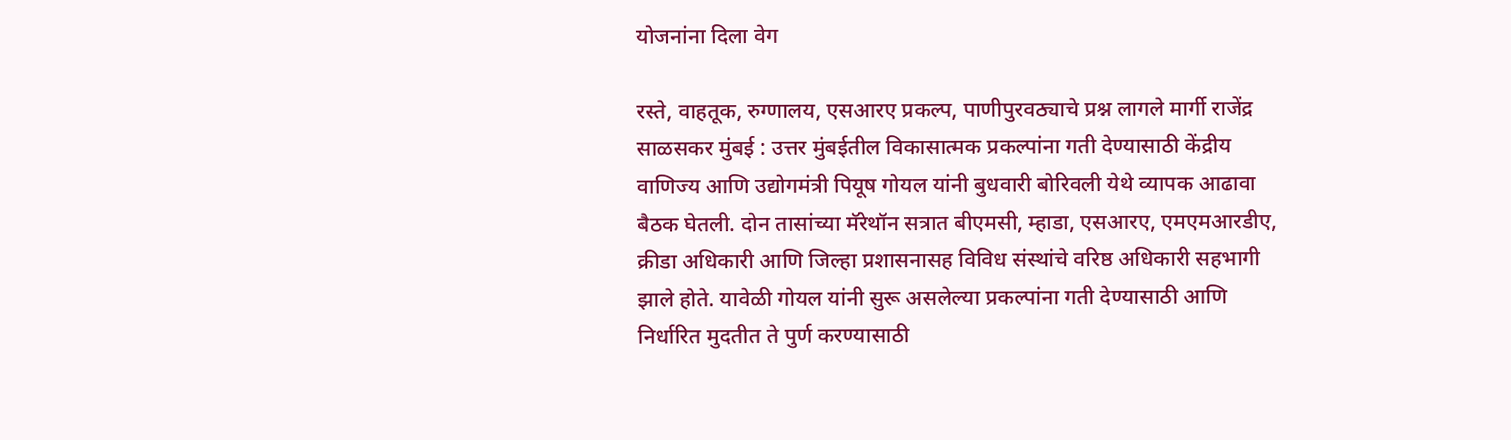योजनांना दिला वेग

रस्ते, वाहतूक, रुग्णालय, एसआरए प्रकल्प, पाणीपुरवठ्याचे प्रश्न लागले मार्गी राजेंद्र साळसकर मुंबई : उत्तर मुंबईतील विकासात्मक प्रकल्पांना गती देण्यासाठी केंद्रीय वाणिज्य आणि उद्योगमंत्री पियूष गोयल यांनी बुधवारी बोरिवली येथे व्यापक आढावा बैठक घेतली. दोन तासांच्या मॅरेथॉन सत्रात बीएमसी, म्हाडा, एसआरए, एमएमआरडीए, क्रीडा अधिकारी आणि जिल्हा प्रशासनासह विविध संस्थांचे वरिष्ठ अधिकारी सहभागी झाले होते. यावेळी गोयल यांनी सुरू असलेल्या प्रकल्पांना गती देण्यासाठी आणि निर्धारित मुदतीत ते पुर्ण करण्यासाठी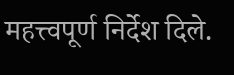महत्त्वपूर्ण निर्देश दिले.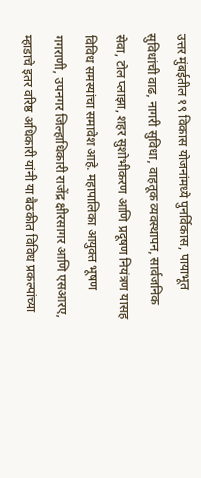उत्तर मुंबईतील १९ विकास योजनांमध्ये पुनर्विकास, पायाभूत सुविधांची वाढ, नागरी सुविधा, वाहतूक व्यवस्थापन, सार्वजनिक सेवा, टोल प्लाझा, शहर सुशोभीकरण आणि प्रदूषण नियंत्रण यासह विविध समस्यांचा समावेश आहे. महापालिका आयुक्त भूषण गगराणी, उपनगर जिल्हाधिकारी राजेंद्र क्षीरसागर आणि एसआरए, म्हाडाचे इतर वरिष्ठ अधिकारी यांनी या बैठकीत विविध प्रकल्पांच्या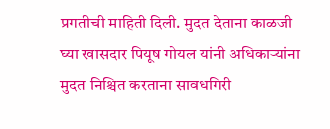प्रगतीची माहिती दिली. मुदत देताना काळजी घ्या खासदार पियूष गोयल यांनी अधिकाऱ्यांना मुदत निश्चित करताना सावधगिरी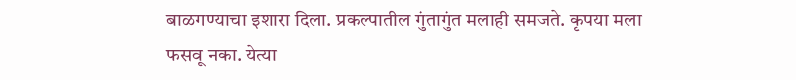बाळगण्याचा इशारा दिला. प्रकल्पातील गुंतागुंत मलाही समजते. कृपया मला फसवू नका. येत्या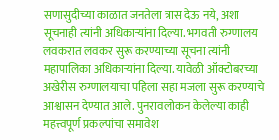सणासुदीच्या काळात जनतेला त्रास देऊ नये, अशा सूचनाही त्यांनी अधिकाऱ्यांना दिल्या. भगवती रुग्णालय लवकरात लवकर सुरू करण्याच्या सूचना त्यांनी महापालिका अधिकाऱ्यांना दिल्या. यावेळी ऑक्टोबरच्या अखेरीस रुग्णालयाचा पहिला सहा मजला सुरू करण्याचे आश्वासन देण्यात आले. पुनरावलोकन केलेल्या काही महत्त्वपूर्ण प्रकल्पांचा समावेश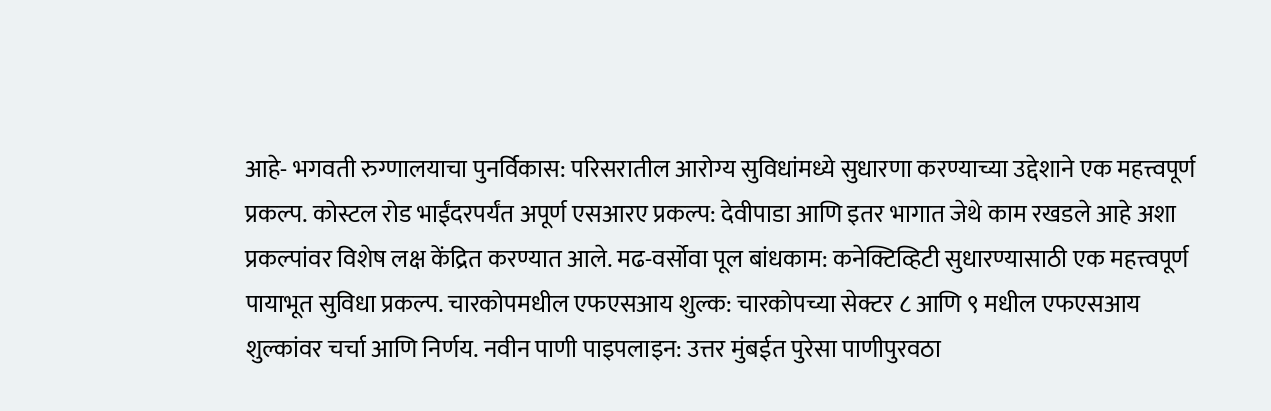आहे- भगवती रुग्णालयाचा पुनर्विकास: परिसरातील आरोग्य सुविधांमध्ये सुधारणा करण्याच्या उद्देशाने एक महत्त्वपूर्ण प्रकल्प. कोस्टल रोड भाईंदरपर्यंत अपूर्ण एसआरए प्रकल्प: देवीपाडा आणि इतर भागात जेथे काम रखडले आहे अशा प्रकल्पांवर विशेष लक्ष केंद्रित करण्यात आले. मढ-वर्सोवा पूल बांधकाम: कनेक्टिव्हिटी सुधारण्यासाठी एक महत्त्वपूर्ण पायाभूत सुविधा प्रकल्प. चारकोपमधील एफएसआय शुल्क: चारकोपच्या सेक्टर ८ आणि ९ मधील एफएसआय शुल्कांवर चर्चा आणि निर्णय. नवीन पाणी पाइपलाइन: उत्तर मुंबईत पुरेसा पाणीपुरवठा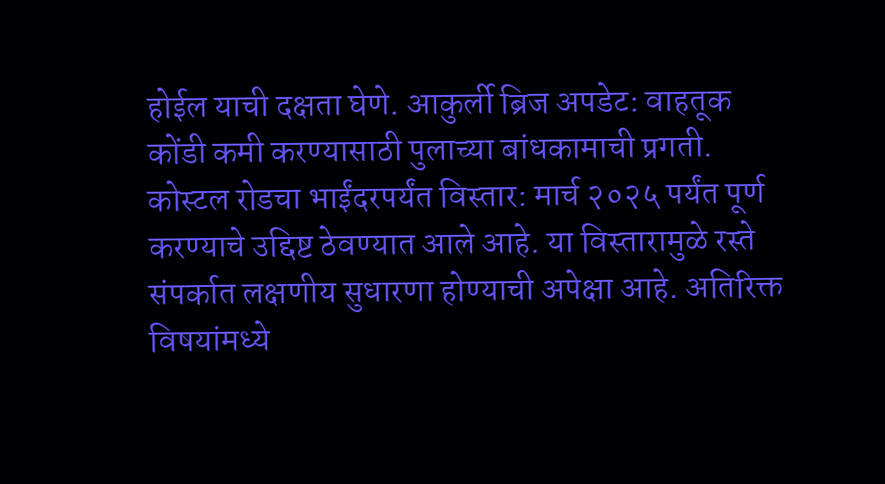होईल याची दक्षता घेणे. आकुर्ली ब्रिज अपडेट: वाहतूक कोंडी कमी करण्यासाठी पुलाच्या बांधकामाची प्रगती. कोस्टल रोडचा भाईंदरपर्यंत विस्तार: मार्च २०२५ पर्यंत पूर्ण करण्याचे उद्दिष्ट ठेवण्यात आले आहे. या विस्तारामुळे रस्ते संपर्कात लक्षणीय सुधारणा होण्याची अपेक्षा आहे. अतिरिक्त विषयांमध्ये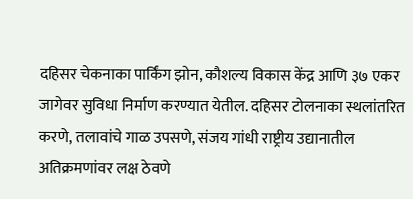दहिसर चेकनाका पार्किंग झोन, कौशल्य विकास केंद्र आणि ३७ एकर जागेवर सुविधा निर्माण करण्यात येतील. दहिसर टोलनाका स्थलांतरित करणे, तलावांचे गाळ उपसणे, संजय गांधी राष्ट्रीय उद्यानातील अतिक्रमणांवर लक्ष ठेवणे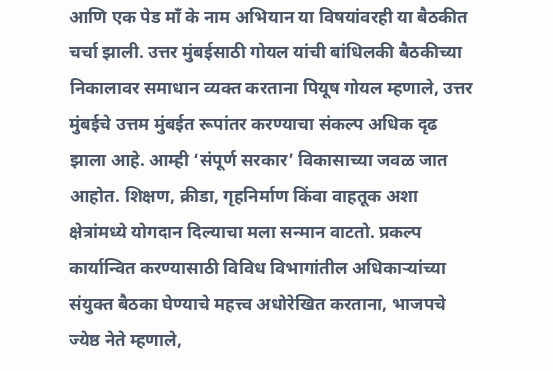आणि एक पेड माँ के नाम अभियान या विषयांवरही या बैठकीत चर्चा झाली. उत्तर मुंबईसाठी गोयल यांची बांधिलकी बैठकीच्या निकालावर समाधान व्यक्त करताना पियूष गोयल म्हणाले, उत्तर मुंबईचे उत्तम मुंबईत रूपांतर करण्याचा संकल्प अधिक दृढ झाला आहे. आम्ही ‘संपूर्ण सरकार’ विकासाच्या जवळ जात आहोत. शिक्षण, क्रीडा, गृहनिर्माण किंवा वाहतूक अशा क्षेत्रांमध्ये योगदान दिल्याचा मला सन्मान वाटतो. प्रकल्प कार्यान्वित करण्यासाठी विविध विभागांतील अधिकाऱ्यांच्या संयुक्त बैठका घेण्याचे महत्त्व अधोरेखित करताना, भाजपचे ज्येष्ठ नेते म्हणाले,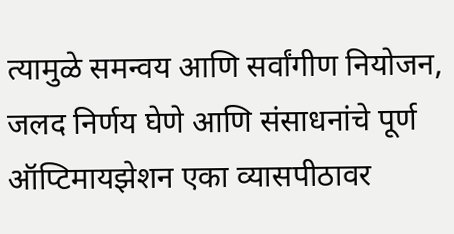त्यामुळे समन्वय आणि सर्वांगीण नियोजन, जलद निर्णय घेणे आणि संसाधनांचे पूर्ण ऑप्टिमायझेशन एका व्यासपीठावर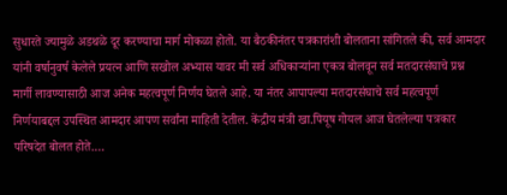सुधारते ज्यामुळे अडथळे दूर करण्याचा मार्ग मोकळा होतो. या बैठकीनंतर पत्रकारांशी बोलताना सांगितले की, सर्व आमदार यांनी वर्षानुवर्ष केलेले प्रयत्न आणि सखोल अभ्यास यावर मी सर्व अधिकाऱ्यांना एकत्र बोलवून सर्व मतदारसंघाचे प्रश्न मार्गी लावण्यासाठी आज अनेक महत्वपूर्ण निर्णय घेतले आहे. या नंतर आपापल्या मतदारसंघाचे सर्व महत्वपूर्ण  निर्णयाबद्दल उपस्थित आमदार आपण सर्वांना माहिती देतील. केंद्रीय मंत्री खा.पियूष गोयल आज घेतलेल्या पत्रकार परिषदेत बोलत होते.…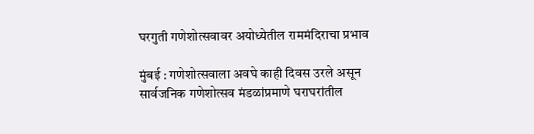घरगुती गणेशोत्सवावर अयोध्येतील राममंदिराचा प्रभाव

मुंबई : गणेशोत्सवाला अवघे काही दिवस उरले असून सार्वजनिक गणेशोत्सव मंडळांप्रमाणे घराघरांतील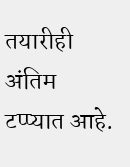तयारीही अंतिम टप्प्यात आहे.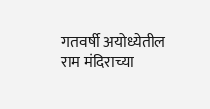गतवर्षी अयोध्येतील राम मंदिराच्या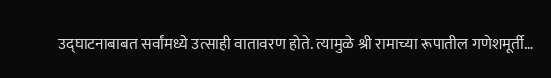उद्घाटनाबाबत सर्वांमध्ये उत्साही वातावरण होते. त्यामुळे श्री रामाच्या रूपातील गणेशमूर्ती…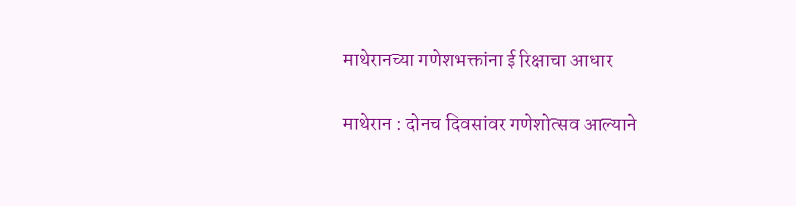माथेरानच्या गणेशभक्तांना ई रिक्षाचा आधार

माथेरान : दोनच दिवसांवर गणेशोत्सव आल्याने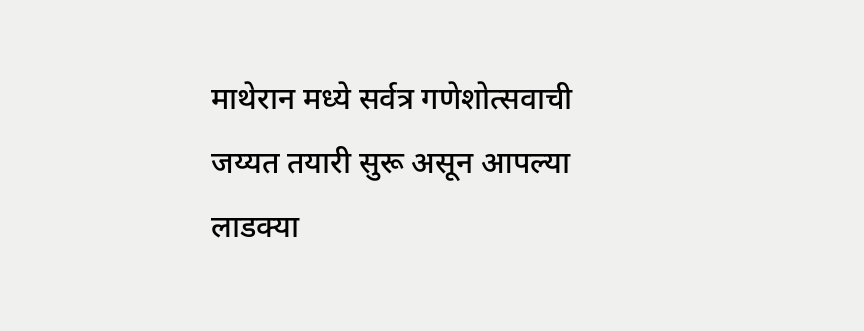माथेरान मध्ये सर्वत्र गणेशोत्सवाची जय्यत तयारी सुरू असून आपल्या लाडक्या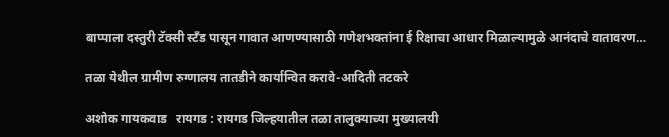बाप्पाला दस्तुरी टॅक्सी स्टँड पासून गावात आणण्यासाठी गणेशभक्तांना ई रिक्षाचा आधार मिळाल्यामुळे आनंदाचे वातावरण…

तळा येथील ग्रामीण रुग्णालय तातडीने कार्यान्वित करावे-आदिती तटकरे

अशोक गायकवाड   रायगड : रायगड जिल्हयातील तळा तालुक्याच्या मुख्यालयी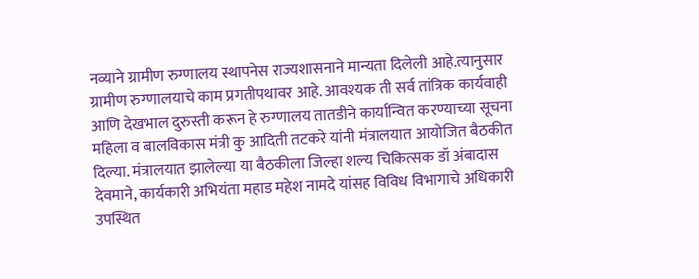नव्याने ग्रामीण रुग्णालय स्थापनेस राज्यशासनाने मान्यता दिलेली आहे.त्यानुसार ग्रामीण रुग्णालयाचे काम प्रगतीपथावर आहे. आवश्यक ती सर्व तांत्रिक कार्यवाही आणि देखभाल दुरुस्ती करून हे रुग्णालय तातडीने कार्यान्वित करण्याच्या सूचना महिला व बालविकास मंत्री कु आदिती तटकरे यांनी मंत्रालयात आयोजित बैठकीत दिल्या. मंत्रालयात झालेल्या या बैठकीला जिल्हा शल्य चिकित्सक डॉ अंबादास देवमाने, कार्यकारी अभियंता महाड महेश नामदे यांसह विविध विभागाचे अधिकारी उपस्थित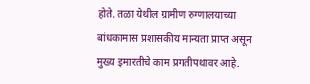होते. तळा येथील ग्रामीण रुग्णालयाच्या बांधकामास प्रशासकीय मान्यता प्राप्त असून मुख्य इमारतीचे काम प्रगतीपथावर आहे.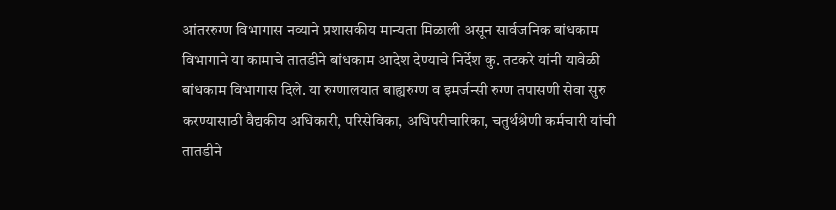आंतररुग्ण विभागास नव्याने प्रशासकीय मान्यता मिळाली असून सार्वजनिक बांधकाम विभागाने या कामाचे तातडीने बांधकाम आदेश देण्याचे निर्देश कु. तटकरे यांनी यावेळी बांधकाम विभागास दिले. या रुग्णालयात बाह्यरुग्ण व इमर्जन्सी रुग्ण तपासणी सेवा सुरु करण्यासाठी वैद्यकीय अधिकारी, परिसेविका, अधिपरीचारिका, चतुर्थश्रेणी कर्मचारी यांची तातडीने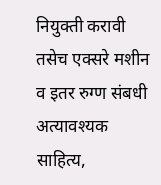नियुक्ती करावी तसेच एक्सरे मशीन व इतर रुग्ण संबधी अत्यावश्यक साहित्य,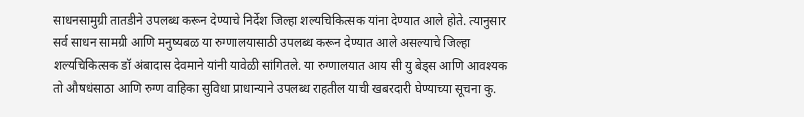साधनसामुग्री तातडीने उपलब्ध करून देण्याचे निर्देश जिल्हा शल्यचिकित्सक यांना देण्यात आले होते. त्यानुसार सर्व साधन सामग्री आणि मनुष्यबळ या रुग्णालयासाठी उपलब्ध करून देण्यात आले असल्याचे जिल्हा शल्यचिकित्सक डॉ अंबादास देवमाने यांनी यावेळी सांगितले. या रुग्णालयात आय सी यु बेड्स आणि आवश्यक तो औषधंसाठा आणि रुग्ण वाहिका सुविधा प्राधान्याने उपलब्ध राहतील याची खबरदारी घेण्याच्या सूचना कु.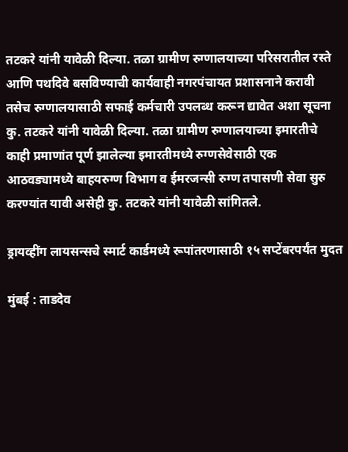तटकरे यांनी यावेळी दिल्या. तळा ग्रामीण रुग्णालयाच्या परिसरातील रस्ते आणि पथदिवे बसविण्याची कार्यवाही नगरपंचायत प्रशासनाने करावी तसेच रुग्णालयासाठी सफाई कर्मचारी उपलब्ध करून द्यावेत अशा सूचना कु. तटकरे यांनी यावेळी दिल्या. तळा ग्रामीण रुग्णालयाच्या इमारतीचे काही प्रमाणांत पूर्ण झालेल्या इमारतीमध्ये रुग्णसेवेसाठी एक आठवड्यामध्ये बाहयरुग्ण विभाग व ईमरजन्सी रुग्ण तपासणी सेवा सुरु करण्यांत यावी असेही कु. तटकरे यांनी यावेळी सांगितले.

ड्रायव्हींग लायसन्सचे स्मार्ट कार्डमध्ये रूपांतरणासाठी १५ सप्टेंबरपर्यंत मुदत

मुंबई : ताडदेव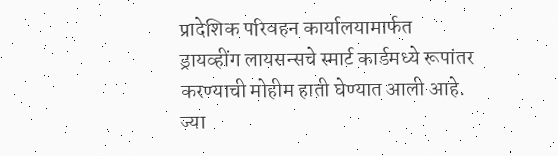प्रादेशिक परिवहन कार्यालयामार्फत ड्रायव्हींग लायसन्सचे स्मार्ट कार्डमध्ये रूपांतर करण्याची मोहीम हाती घेण्यात आली आहे. ज्या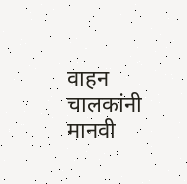वाहन चालकांनी मानवी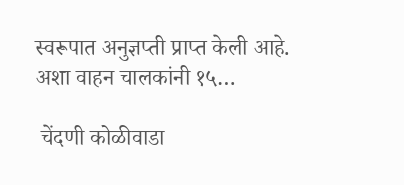स्वरूपात अनुज्ञप्ती प्राप्त केली आहे. अशा वाहन चालकांनी १५…

 चेंदणी कोळीवाडा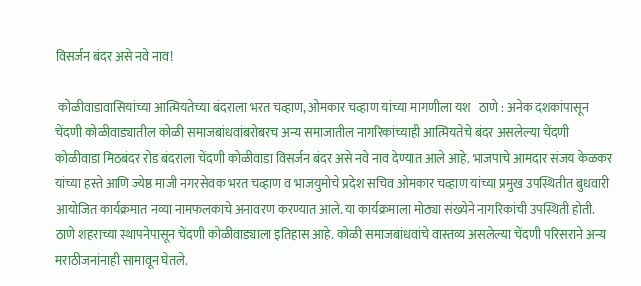विसर्जन बंदर असे नवे नाव!

 कोळीवाडावासियांच्या आत्मियतेच्या बंदराला भरत चव्हाण, ओमकार चव्हाण यांच्या मागणीला यश   ठाणे : अनेक दशकांपासून चेंदणी कोळीवाड्यातील कोळी समाजबांधवांबरोबरच अन्य समाजातील नागरिकांच्याही आत्मियतेचे बंदर असलेल्या चेंदणी कोळीवाडा मिठबंदर रोड बंदराला चेंदणी कोळीवाडा विसर्जन बंदर असे नवे नाव देण्यात आले आहे. भाजपाचे आमदार संजय केळकर यांच्या हस्ते आणि ज्येष्ठ माजी नगरसेवक भरत चव्हाण व भाजयुमोचे प्रदेश सचिव ओमकार चव्हाण यांच्या प्रमुख उपस्थितीत बुधवारी आयोजित कार्यक्रमात नव्या नामफलकाचे अनावरण करण्यात आले. या कार्यक्रमाला मोठ्या संख्येने नागरिकांची उपस्थिती होती. ठाणे शहराच्या स्थापनेपासून चेंदणी कोळीवाड्याला इतिहास आहे. कोळी समाजबांधवांचे वास्तव्य असलेल्या चेंदणी परिसराने अन्य मराठीजनांनाही सामावून घेतले.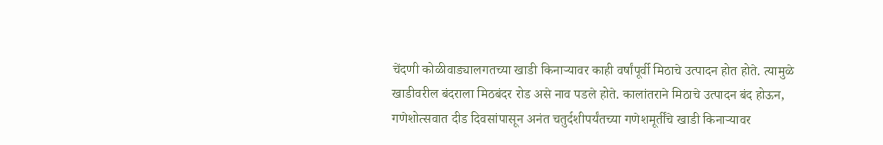चेंदणी कोळीवाड्यालगतच्या खाडी किनाऱ्यावर काही वर्षांपूर्वी मिठाचे उत्पादन होत होते. त्यामुळे खाडीवरील बंदराला मिठबंदर रोड असे नाव पडले होते. कालांतराने मिठाचे उत्पादन बंद होऊन, गणेशोत्सवात दीड दिवसांपासून अनंत चतुर्दशीपर्यंतच्या गणेशमूर्तींचे खाडी किनाऱ्यावर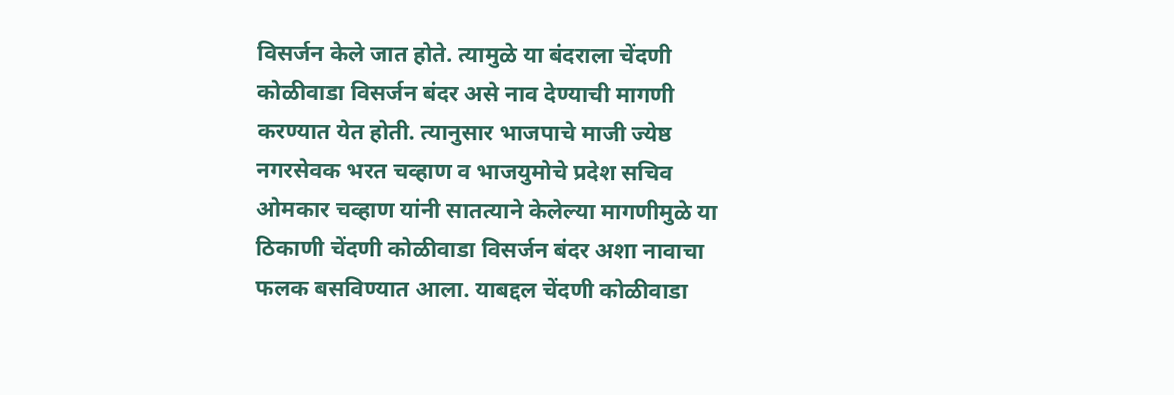विसर्जन केले जात होते. त्यामुळे या बंदराला चेंदणी कोळीवाडा विसर्जन बंदर असे नाव देण्याची मागणी करण्यात येत होती. त्यानुसार भाजपाचे माजी ज्येष्ठ नगरसेवक भरत चव्हाण व भाजयुमोचे प्रदेश सचिव ओमकार चव्हाण यांनी सातत्याने केलेल्या मागणीमुळे या ठिकाणी चेंदणी कोळीवाडा विसर्जन बंदर अशा नावाचा फलक बसविण्यात आला. याबद्दल चेंदणी कोळीवाडा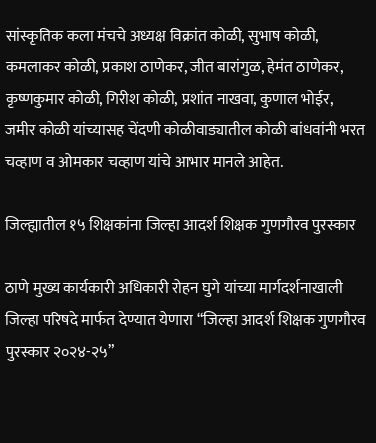सांस्कृतिक कला मंचचे अध्यक्ष विक्रांत कोळी, सुभाष कोळी, कमलाकर कोळी, प्रकाश ठाणेकर, जीत बारांगुळ, हेमंत ठाणेकर, कृष्णकुमार कोळी, गिरीश कोळी, प्रशांत नाखवा, कुणाल भोईर, जमीर कोळी यांच्यासह चेंदणी कोळीवाड्यातील कोळी बांधवांनी भरत चव्हाण व ओमकार चव्हाण यांचे आभार मानले आहेत.

जिल्ह्यातील १५ शिक्षकांना जिल्हा आदर्श शिक्षक गुणगौरव पुरस्कार

ठाणे मुख्य कार्यकारी अधिकारी रोहन घुगे यांच्या मार्गदर्शनाखाली जिल्हा परिषदे मार्फत देण्यात येणारा “जिल्हा आदर्श शिक्षक गुणगौरव पुरस्कार २०२४-२५”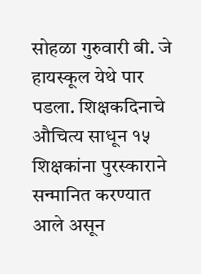सोहळा गुरुवारी बी. जे हायस्कूल येथे पार पडला. शिक्षकदिनाचे औचित्य साधून १५ शिक्षकांना पुरस्काराने सन्मानित करण्यात आले असून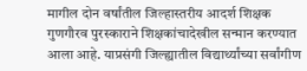मागील दोन वर्षांतील जिल्हास्तरीय आदर्श शिक्षक गुणगौरव पुरस्काराने शिक्षकांचादेखील सन्मान करण्यात आला आहे. याप्रसंगी जिल्ह्यातील विद्यार्थ्यांच्या सर्वांगीण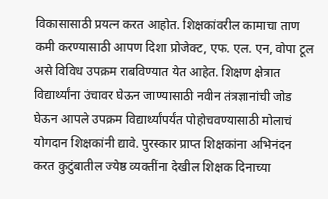विकासासाठी प्रयत्न करत आहोत. शिक्षकांवरील कामाचा ताण कमी करण्यासाठी आपण दिशा प्रोजेक्ट, एफ. एल. एन, वोपा टूल असे विविध उपक्रम राबविण्यात येत आहेत. शिक्षण क्षेत्रात विद्यार्थ्यांना उंचावर घेऊन जाण्यासाठी नवीन तंत्रज्ञानांची जोड घेऊन आपले उपक्रम विद्यार्थ्यांपर्यंत पोहोचवण्यासाठी मोलाचं योगदान शिक्षकांनी द्यावे. पुरस्कार प्राप्त शिक्षकांना अभिनंदन करत कुटुंबातील ज्येष्ठ व्यक्तींना देखील शिक्षक दिनाच्या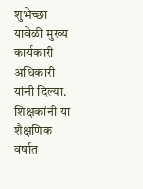शुभेच्छा यावेळी मुख्य कार्यकारी अधिकारी यांनी दिल्या. शिक्षकांनी या शैक्षणिक वर्षात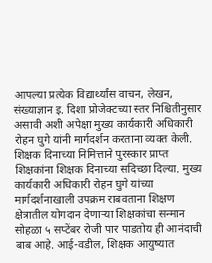आपल्या प्रत्येक विद्यार्थ्यांस वाचन, लेखन, संख्याज्ञान इ. दिशा प्रोजेक्टच्या स्तर निश्चितीनुसार असावी अशी अपेक्षा मुख्य कार्यकारी अधिकारी रोहन घुगे यांनी मार्गदर्शन करताना व्यक्त केली. शिक्षक दिनाच्या निमित्ताने पुरस्कार प्राप्त शिक्षकांना शिक्षक दिनाच्या सदिच्छा दिल्या. मुख्य कार्यकारी अधिकारी रोहन घुगे यांच्या मार्गदर्शनाखाली उपक्रम राबवताना शिक्षण क्षेत्रातील योगदान देणाऱ्या शिक्षकांचा सन्मान सोहळा ५ सप्टेंबर रोजी पार पाडतोय ही आनंदाची बाब आहे. आई-वडील, शिक्षक आयुष्यात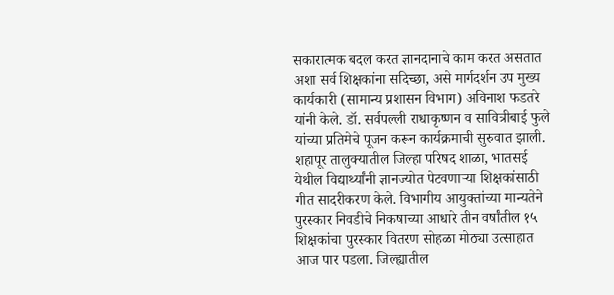सकारात्मक बदल करत ज्ञानदानाचे काम करत असतात अशा सर्व शिक्षकांना सदिच्छा, असे मार्गदर्शन उप मुख्य कार्यकारी (सामान्य प्रशासन विभाग) अविनाश फडतरे यांनी केले. डॉ. सर्वपल्ली राधाकृष्णन व सावित्रीबाई फुले यांच्या प्रतिमेचे पूजन करून कार्यक्रमाची सुरुवात झाली. शहापूर तालुक्यातील जिल्हा परिषद शाळा, भातसई येथील विद्यार्थ्यांनी ज्ञानज्योत पेटवणाऱ्या शिक्षकांसाठी गीत सादरीकरण केले. विभागीय आयुक्तांच्या मान्यतेने पुरस्कार निवडीचे निकषाच्या आधारे तीन वर्षांतील १५ शिक्षकांचा पुरस्कार वितरण सोहळा मोठ्या उत्साहात आज पार पडला. जिल्ह्यातील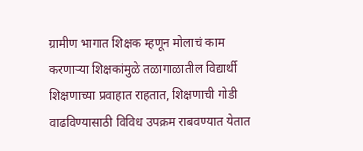ग्रामीण भागात शिक्षक म्हणून मोलाचं काम करणाऱ्या शिक्षकांमुळे तळागाळातील विद्यार्थी शिक्षणाच्या प्रवाहात राहतात, शिक्षणाची गोडी वाढविण्यासाठी विविध उपक्रम राबवण्यात येतात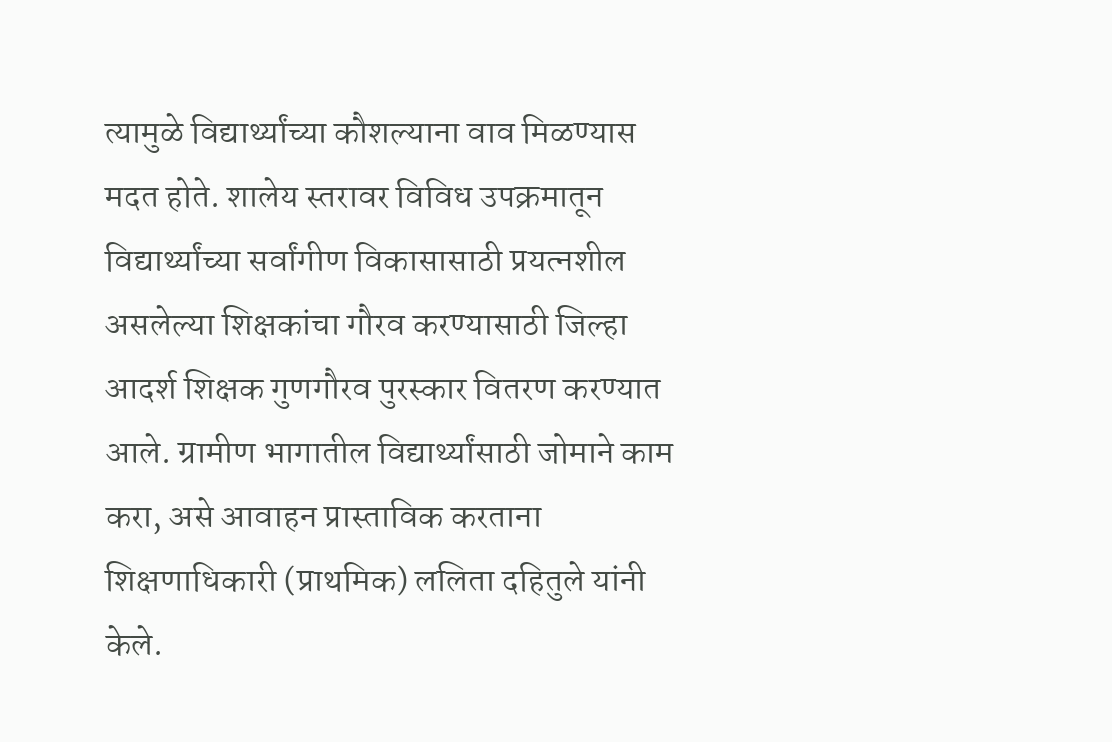त्यामुळे विद्यार्थ्यांच्या कौशल्याना वाव मिळण्यास मदत होते. शालेय स्तरावर विविध उपक्रमातून विद्यार्थ्यांच्या सर्वांगीण विकासासाठी प्रयत्‍नशील असलेल्‍या शिक्षकांचा गौरव करण्यासाठी जिल्हा आदर्श शिक्षक गुणगौरव पुरस्कार वितरण करण्यात आले. ग्रामीण भागातील विद्यार्थ्यांसाठी जोमाने काम करा, असे आवाहन प्रास्ताविक करताना शिक्षणाधिकारी (प्राथमिक) ललिता दहितुले यांनी केले.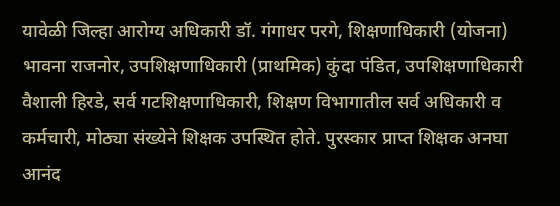यावेळी जिल्हा आरोग्य अधिकारी डॉ. गंगाधर परगे, शिक्षणाधिकारी (योजना) भावना राजनोर, उपशिक्षणाधिकारी (प्राथमिक) कुंदा पंडित, उपशिक्षणाधिकारी वैशाली हिरडे, सर्व गटशिक्षणाधिकारी, शिक्षण विभागातील सर्व अधिकारी व कर्मचारी, मोठ्या संख्येने शिक्षक उपस्थित होते. पुरस्कार प्राप्त शिक्षक अनघा आनंद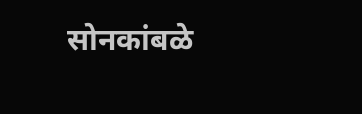सोनकांबळे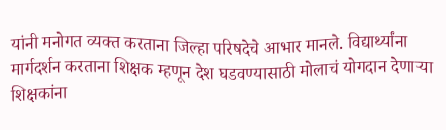यांनी मनोगत व्यक्त करताना जिल्हा परिषदेचे आभार मानले. विद्यार्थ्यांना मार्गदर्शन करताना शिक्षक म्हणून देश घडवण्यासाठी मोलाचं योगदान देणाऱ्या शिक्षकांना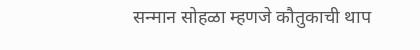सन्मान सोहळा म्हणजे कौतुकाची थाप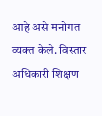आहे असे मनोगत व्यक्त केले. विस्तार अधिकारी शिक्षण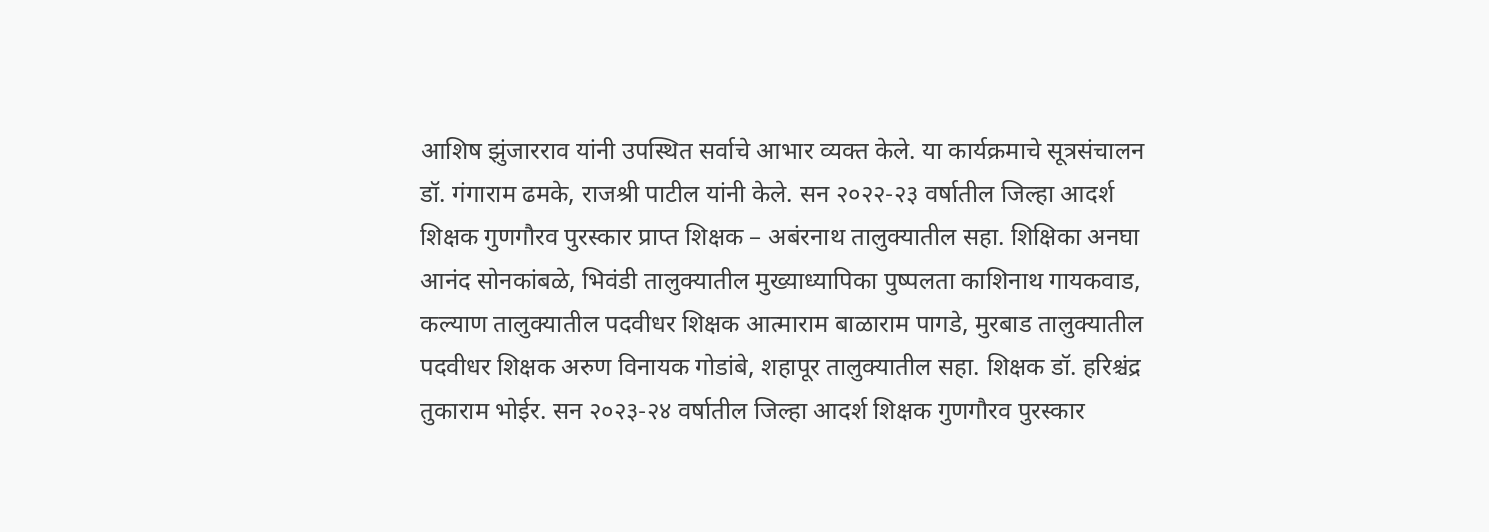आशिष झुंजारराव यांनी उपस्थित सर्वाचे आभार व्यक्त केले. या कार्यक्रमाचे सूत्रसंचालन डॉ. गंगाराम ढमके, राजश्री पाटील यांनी केले. सन २०२२-२३ वर्षातील जिल्हा आदर्श शिक्षक गुणगौरव पुरस्कार प्राप्त शिक्षक – अबंरनाथ तालुक्यातील सहा. शिक्षिका अनघा आनंद सोनकांबळे, भिवंडी तालुक्यातील मुख्याध्यापिका पुष्पलता काशिनाथ गायकवाड, कल्याण तालुक्यातील पदवीधर शिक्षक आत्माराम बाळाराम पागडे, मुरबाड तालुक्यातील पदवीधर शिक्षक अरुण विनायक गोडांबे, शहापूर तालुक्यातील सहा. शिक्षक डॉ. हरिश्चंद्र तुकाराम भोईर. सन २०२३-२४ वर्षातील जिल्हा आदर्श शिक्षक गुणगौरव पुरस्कार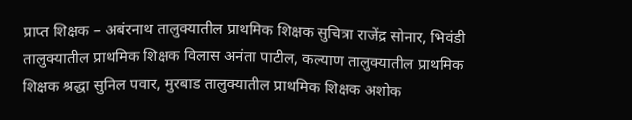प्राप्त शिक्षक – अबंरनाथ तालुक्यातील प्राथमिक शिक्षक सुचित्रा राजेंद्र सोनार, भिवंडी तालुक्यातील प्राथमिक शिक्षक विलास अनंता पाटील, कल्याण तालुक्यातील प्राथमिक शिक्षक श्रद्धा सुनिल पवार, मुरबाड तालुक्यातील प्राथमिक शिक्षक अशोक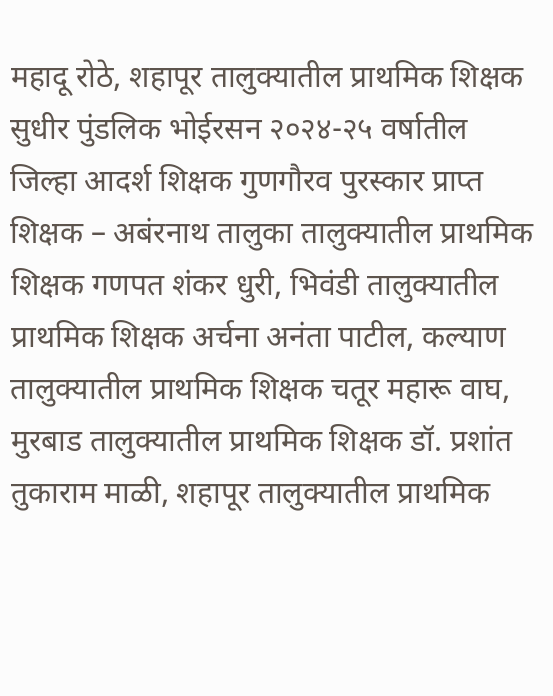महादू रोठे, शहापूर तालुक्यातील प्राथमिक शिक्षक सुधीर पुंडलिक भोईरसन २०२४-२५ वर्षातील जिल्हा आदर्श शिक्षक गुणगौरव पुरस्कार प्राप्त शिक्षक – अबंरनाथ तालुका तालुक्यातील प्राथमिक शिक्षक गणपत शंकर धुरी, भिवंडी तालुक्यातील प्राथमिक शिक्षक अर्चना अनंता पाटील, कल्याण तालुक्यातील प्राथमिक शिक्षक चतूर महारू वाघ, मुरबाड तालुक्यातील प्राथमिक शिक्षक डॉ. प्रशांत तुकाराम माळी, शहापूर तालुक्यातील प्राथमिक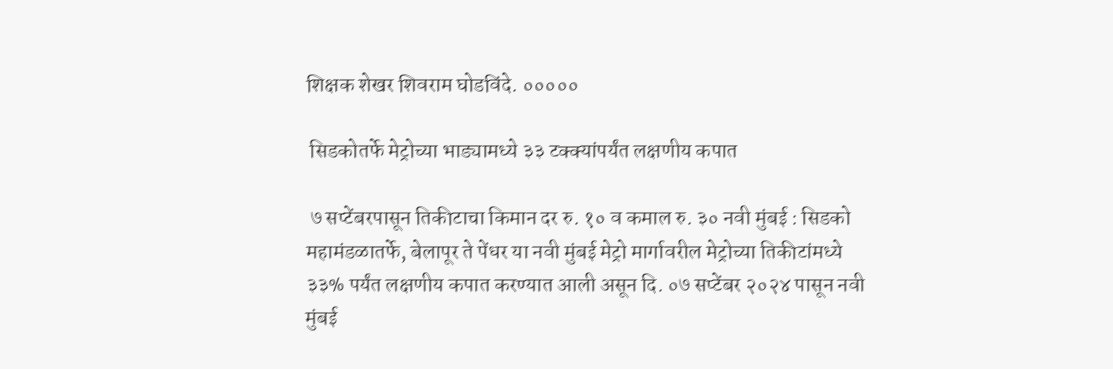शिक्षक शेखर शिवराम घोडविंदे. ०००००

 सिडकोतर्फे मेट्रोच्या भाड्यामध्ये ३३ टक्क्यांपर्यंत लक्षणीय कपात

 ७ सप्टेंबरपासून तिकीटाचा किमान दर रु. १० व कमाल रु. ३० नवी मुंबई : सिडको महामंडळातर्फे, बेलापूर ते पेंधर या नवी मुंबई मेट्रो मार्गावरील मेट्रोच्या तिकीटांमध्ये ३३% पर्यंत लक्षणीय कपात करण्यात आली असून दि. ०७ सप्टेंबर २०२४ पासून नवी मुंबई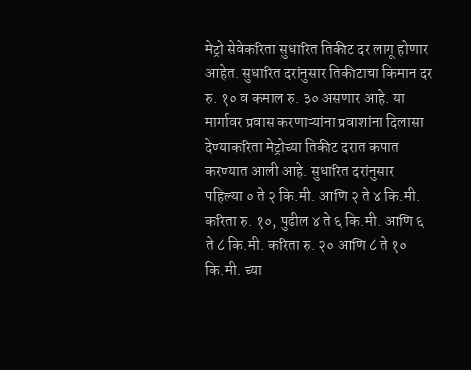मेट्रो सेवेकरिता सुधारित तिकीट दर लागू होणार आहेत. सुधारित दरांनुसार तिकीटाचा किमान दर रु. १० व कमाल रु. ३० असणार आहे. या मार्गावर प्रवास करणाऱ्यांना प्रवाशांना दिलासा देण्याकरिता मेट्रोच्या तिकीट दरात कपात करण्यात आली आहे. सुधारित दरांनुसार पहिल्या ० ते २ कि.मी. आणि २ ते ४ कि.मी. करिता रु. १०, पुढील ४ ते ६ कि.मी. आणि ६ ते ८ कि.मी. करिता रु. २० आणि ८ ते १० कि.मी. च्या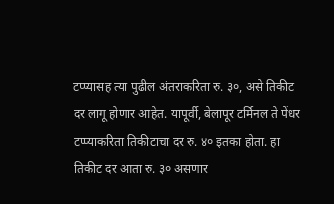टप्प्यासह त्या पुढील अंतराकरिता रु. ३०, असे तिकीट दर लागू होणार आहेत. यापूर्वी, बेलापूर टर्मिनल ते पेंधर टप्प्याकरिता तिकीटाचा दर रु. ४० इतका होता. हा तिकीट दर आता रु. ३० असणार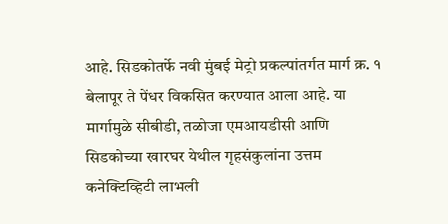आहे. सिडकोतर्फे नवी मुंबई मेट्रो प्रकल्पांतर्गत मार्ग क्र. १ बेलापूर ते पेंधर विकसित करण्यात आला आहे. या मार्गामुळे सीबीडी, तळोजा एमआयडीसी आणि सिडकोच्या खारघर येथील गृहसंकुलांना उत्तम कनेक्टिव्हिटी लाभली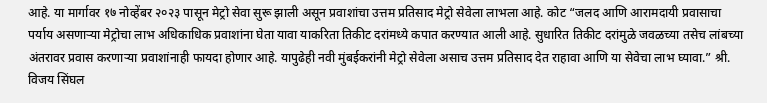आहे. या मार्गावर १७ नोव्हेंबर २०२३ पासून मेट्रो सेवा सुरू झाली असून प्रवाशांचा उत्तम प्रतिसाद मेट्रो सेवेला लाभला आहे. कोट “जलद आणि आरामदायी प्रवासाचा पर्याय असणाऱ्या मेट्रोचा लाभ अधिकाधिक प्रवाशांना घेता यावा याकरिता तिकीट दरांमध्ये कपात करण्यात आली आहे. सुधारित तिकीट दरांमुळे जवळच्या तसेच लांबच्या अंतरावर प्रवास करणाऱ्या प्रवाशांनाही फायदा होणार आहे. यापुढेही नवी मुंबईकरांनी मेट्रो सेवेला असाच उत्तम प्रतिसाद देत राहावा आणि या सेवेचा लाभ घ्यावा.” श्री. विजय सिंघल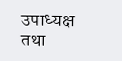उपाध्यक्ष तथा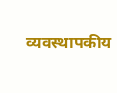व्यवस्थापकीय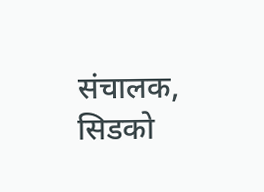संचालक, सिडको